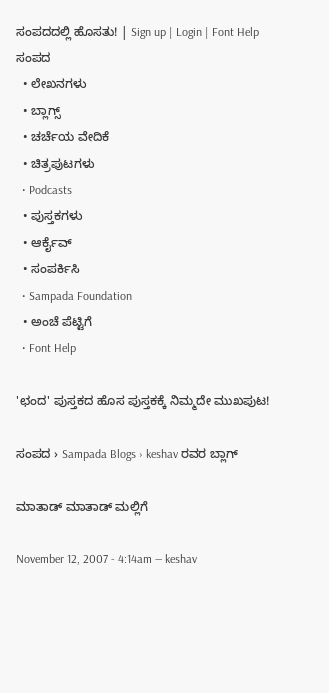ಸಂಪದದಲ್ಲಿ ಹೊಸತು! | Sign up | Login | Font Help
ಸಂಪದ
  • ಲೇಖನಗಳು
  • ಬ್ಲಾಗ್ಸ್
  • ಚರ್ಚೆಯ ವೇದಿಕೆ
  • ಚಿತ್ರಪುಟಗಳು
  • Podcasts
  • ಪುಸ್ತಕಗಳು
  • ಆರ್ಕೈವ್
  • ಸಂಪರ್ಕಿಸಿ
  • Sampada Foundation
  • ಅಂಚೆ ಪೆಟ್ಟಿಗೆ
  • Font Help

'ಛಂದ' ಪುಸ್ತಕದ ಹೊಸ ಪುಸ್ತಕಕ್ಕೆ ನಿಮ್ಮದೇ ಮುಖಪುಟ!

ಸಂಪದ › Sampada Blogs › keshav ರವರ ಬ್ಲಾಗ್

ಮಾತಾಡ್ ಮಾತಾಡ್ ಮಲ್ಲಿಗೆ

November 12, 2007 - 4:14am — keshav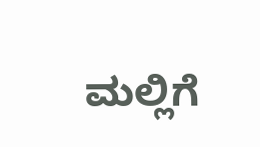ಮಲ್ಲಿಗೆ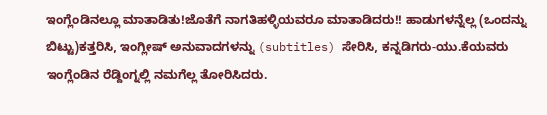ಇಂಗ್ಲೆಂಡಿನಲ್ಲೂ ಮಾತಾಡಿತು!ಜೊತೆಗೆ ನಾಗತಿಹಳ್ಳಿಯವರೂ ಮಾತಾಡಿದರು!! ಹಾಡುಗಳನ್ನೆಲ್ಲ (ಒಂದನ್ನು ಬಿಟ್ಟು)ಕತ್ತರಿಸಿ, ಇಂಗ್ಲೀಷ್ ಅನುವಾದಗಳನ್ನು (subtitles) ಸೇರಿಸಿ, ಕನ್ನಡಿಗರು-ಯು.ಕೆಯವರು ಇಂಗ್ಲೆಂಡಿನ ರೆಡ್ದಿಂಗ್ನಲ್ಲಿ ನಮಗೆಲ್ಲ ತೋರಿಸಿದರು.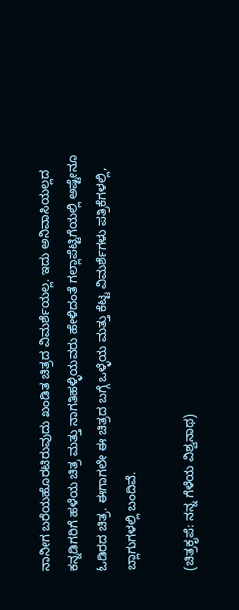ನಾನೀಗ ಬರೆಯಹೊರಟಿರುವುದು ಖಂಡಿತ ಚಿತ್ರದ ವಿಮರ್ಶೆಯಲ್ಲ. ಇದು ಅನಿವಾಸಿಯಲ್ಲದ ಕನ್ನಡಿಗರಿಗೆ ಹಳೆಯ ಚಿತ್ರ ಮತ್ತು ನಾಗತಿಹಳ್ಳಿಯವರು ಹೇಳಿದಂತೆ ಗಲ್ಲಾಪೆಟ್ಟಿಗೆಯಲ್ಲಿ ಅಷ್ಟೇನೂ ಓಡಿರದ ಚಿತ್ರ. ಈಗಾಗಲೇ ಈ ಚಿತ್ರದ ಬಗ್ಗೆ ಒಳ್ಳೆಯ ಮತ್ತು ಕೆಟ್ಟ ವಿಮರ್ಶೆಗಳು ಪತ್ರಿಕೆಗಳಲ್ಲಿ, ಬ್ಲಾಗುಗಳಲ್ಲಿ ಬಂದಿವೆ.

(ಚಿತ್ರಕೃಪೆ: ನನ್ನ ಗೆಳೆಯ ವಿಶ್ವನಾಥ)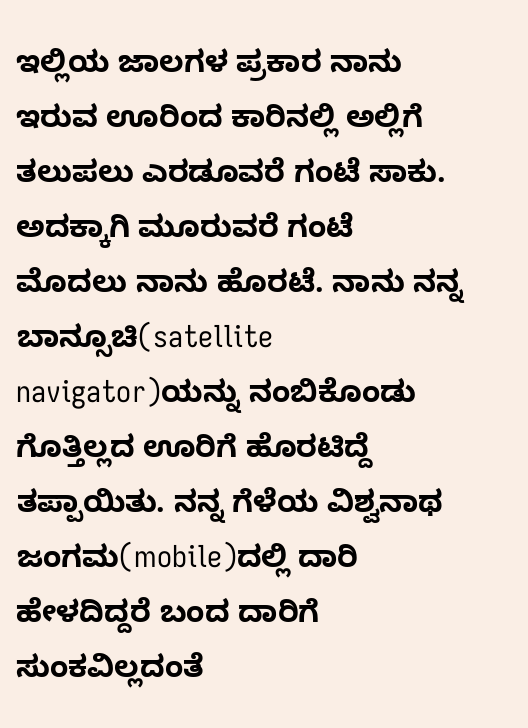ಇಲ್ಲಿಯ ಜಾಲಗಳ ಪ್ರಕಾರ ನಾನು ಇರುವ ಊರಿಂದ ಕಾರಿನಲ್ಲಿ ಅಲ್ಲಿಗೆ ತಲುಪಲು ಎರಡೂವರೆ ಗಂಟೆ ಸಾಕು. ಅದಕ್ಕಾಗಿ ಮೂರುವರೆ ಗಂಟೆ ಮೊದಲು ನಾನು ಹೊರಟೆ. ನಾನು ನನ್ನ ಬಾನ್ಸೂಚಿ(satellite navigator)ಯನ್ನು ನಂಬಿಕೊಂಡು ಗೊತ್ತಿಲ್ಲದ ಊರಿಗೆ ಹೊರಟಿದ್ದೆ ತಪ್ಪಾಯಿತು. ನನ್ನ ಗೆಳೆಯ ವಿಶ್ವನಾಥ ಜಂಗಮ(mobile)ದಲ್ಲಿ ದಾರಿ ಹೇಳದಿದ್ದರೆ ಬಂದ ದಾರಿಗೆ ಸುಂಕವಿಲ್ಲದಂತೆ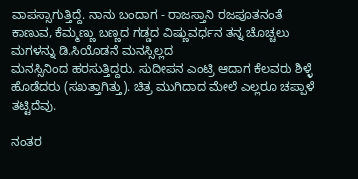ವಾಪಸ್ಸಾಗುತ್ತಿದ್ದೆ. ನಾನು ಬಂದಾಗ - ರಾಜಸ್ತಾನಿ ರಜಪೂತನಂತೆ ಕಾಣುವ, ಕೆಮ್ಮಣ್ಣು ಬಣ್ಣದ ಗಡ್ಡದ ವಿಷ್ಣುವರ್ಧನ ತನ್ನ ಚೊಚ್ಚಲು ಮಗಳನ್ನು ಡಿ.ಸಿಯೊಡನೆ ಮನಸ್ಸಿಲ್ಲದ
ಮನಸ್ಸಿನಿಂದ ಹರಸುತ್ತಿದ್ದರು. ಸುದೀಪನ ಎಂಟ್ರಿ ಆದಾಗ ಕೆಲವರು ಶಿಳ್ಳೆ ಹೊಡೆದರು (ಸಖತ್ತಾಗಿತ್ತು). ಚಿತ್ರ ಮುಗಿದಾದ ಮೇಲೆ ಎಲ್ಲರೂ ಚಪ್ಪಾಳೆ ತಟ್ಟಿದೆವು.

ನಂತರ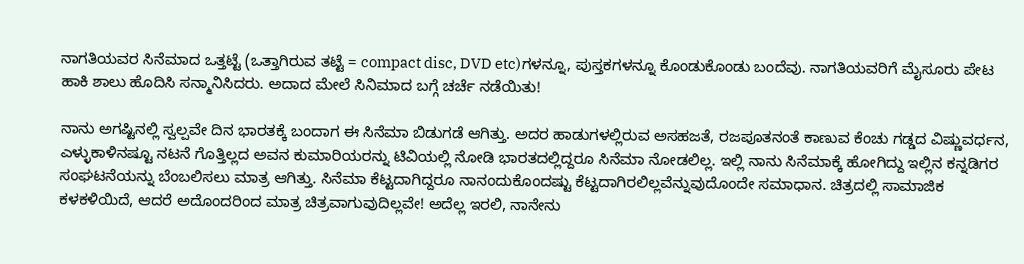ನಾಗತಿಯವರ ಸಿನೆಮಾದ ಒತ್ತಟ್ಟೆ (ಒತ್ತಾಗಿರುವ ತಟ್ಟೆ = compact disc, DVD etc)ಗಳನ್ನೂ, ಪುಸ್ತಕಗಳನ್ನೂ ಕೊಂಡುಕೊಂಡು ಬಂದೆವು. ನಾಗತಿಯವರಿಗೆ ಮೈಸೂರು ಪೇಟ ಹಾಕಿ ಶಾಲು ಹೊದಿಸಿ ಸನ್ಮಾನಿಸಿದರು. ಅದಾದ ಮೇಲೆ ಸಿನಿಮಾದ ಬಗ್ಗೆ ಚರ್ಚೆ ನಡೆಯಿತು!

ನಾನು ಅಗಷ್ಟಿನಲ್ಲಿ ಸ್ವಲ್ಪವೇ ದಿನ ಭಾರತಕ್ಕೆ ಬಂದಾಗ ಈ ಸಿನೆಮಾ ಬಿಡುಗಡೆ ಆಗಿತ್ತು. ಅದರ ಹಾಡುಗಳಲ್ಲಿರುವ ಅಸಹಜತೆ, ರಜಪೂತನಂತೆ ಕಾಣುವ ಕೆಂಚು ಗಡ್ಡದ ವಿಷ್ಣುವರ್ಧನ, ಎಳ್ಳುಕಾಳಿನಷ್ಟೂ ನಟನೆ ಗೊತ್ತಿಲ್ಲದ ಅವನ ಕುಮಾರಿಯರನ್ನು ಟಿವಿಯಲ್ಲಿ ನೋಡಿ ಭಾರತದಲ್ಲಿದ್ದರೂ ಸಿನೆಮಾ ನೋಡಲಿಲ್ಲ. ಇಲ್ಲಿ ನಾನು ಸಿನೆಮಾಕ್ಕೆ ಹೋಗಿದ್ದು ಇಲ್ಲಿನ ಕನ್ನಡಿಗರ ಸಂಘಟನೆಯನ್ನು ಬೆಂಬಲಿಸಲು ಮಾತ್ರ ಆಗಿತ್ತು. ಸಿನೆಮಾ ಕೆಟ್ಟದಾಗಿದ್ದರೂ ನಾನಂದುಕೊಂದಷ್ಟು ಕೆಟ್ಟದಾಗಿರಲಿಲ್ಲವೆನ್ನುವುದೊಂದೇ ಸಮಾಧಾನ. ಚಿತ್ರದಲ್ಲಿ ಸಾಮಾಜಿಕ ಕಳಕಳಿಯಿದೆ, ಆದರೆ ಅದೊಂದರಿಂದ ಮಾತ್ರ ಚಿತ್ರವಾಗುವುದಿಲ್ಲವೇ! ಅದೆಲ್ಲ ಇರಲಿ, ನಾನೇನು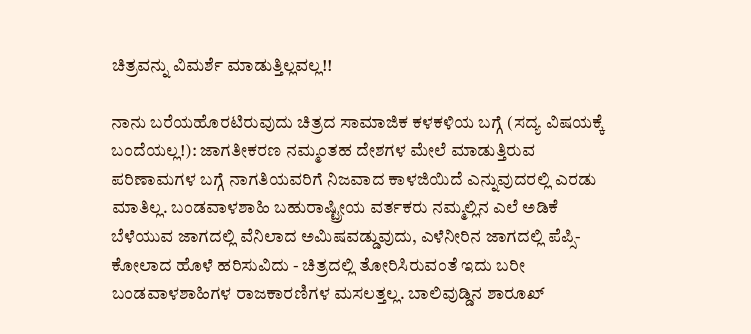ಚಿತ್ರವನ್ನು ವಿಮರ್ಶೆ ಮಾಡುತ್ತಿಲ್ಲವಲ್ಲ!!

ನಾನು ಬರೆಯಹೊರಟಿರುವುದು ಚಿತ್ರದ ಸಾಮಾಜಿಕ ಕಳಕಳಿಯ ಬಗ್ಗೆ (ಸದ್ಯ ವಿಷಯಕ್ಕೆ ಬಂದೆಯಲ್ಲ!): ಜಾಗತೀಕರಣ ನಮ್ಮಂತಹ ದೇಶಗಳ ಮೇಲೆ ಮಾಡುತ್ತಿರುವ ಪರಿಣಾಮಗಳ ಬಗ್ಗೆ ನಾಗತಿಯವರಿಗೆ ನಿಜವಾದ ಕಾಳಜಿಯಿದೆ ಎನ್ನುವುದರಲ್ಲಿ ಎರಡು ಮಾತಿಲ್ಲ. ಬಂಡವಾಳಶಾಹಿ ಬಹುರಾಷ್ಟ್ರೀಯ ವರ್ತಕರು ನಮ್ಮಲ್ಲಿನ ಎಲೆ ಅಡಿಕೆ ಬೆಳೆಯುವ ಜಾಗದಲ್ಲಿ ವೆನಿಲಾದ ಅಮಿಷವಡ್ಡುವುದು, ಎಳೆನೀರಿನ ಜಾಗದಲ್ಲಿ ಪೆಪ್ಸಿ-ಕೋಲಾದ ಹೊಳೆ ಹರಿಸುವಿದು - ಚಿತ್ರದಲ್ಲಿ ತೋರಿಸಿರುವಂತೆ ಇದು ಬರೀ ಬಂಡವಾಳಶಾಹಿಗಳ ರಾಜಕಾರಣಿಗಳ ಮಸಲತ್ತಲ್ಲ. ಬಾಲಿವುಡ್ಡಿನ ಶಾರೂಖ್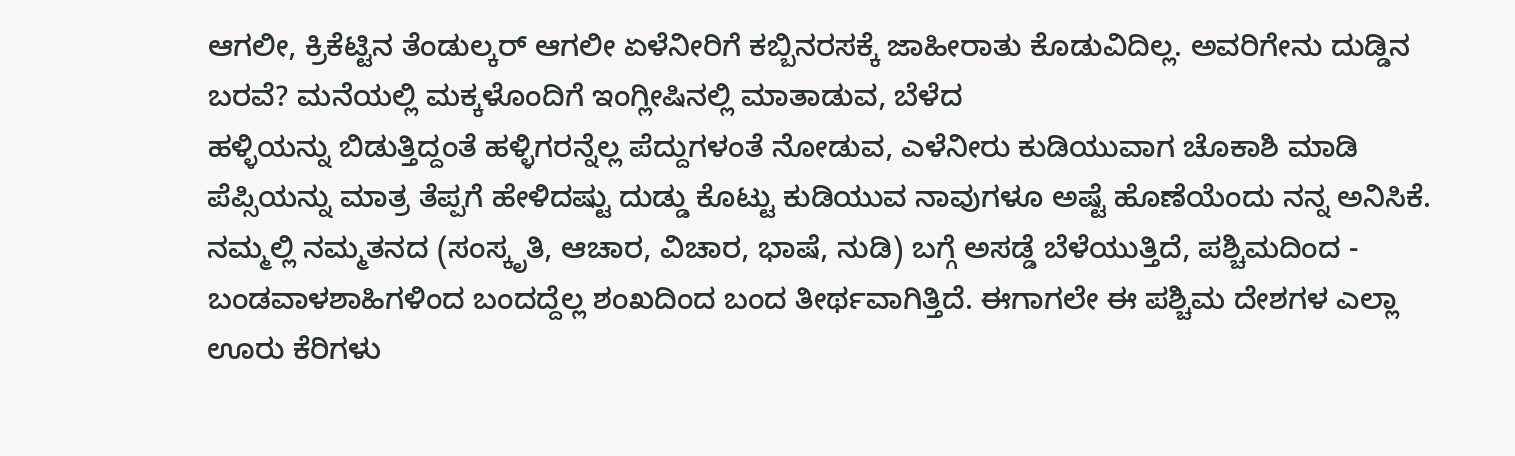ಆಗಲೀ, ಕ್ರಿಕೆಟ್ಟಿನ ತೆಂಡುಲ್ಕರ್ ಆಗಲೀ ಏಳೆನೀರಿಗೆ ಕಬ್ಬಿನರಸಕ್ಕೆ ಜಾಹೀರಾತು ಕೊಡುವಿದಿಲ್ಲ. ಅವರಿಗೇನು ದುಡ್ಡಿನ ಬರವೆ? ಮನೆಯಲ್ಲಿ ಮಕ್ಕಳೊಂದಿಗೆ ಇಂಗ್ಲೀಷಿನಲ್ಲಿ ಮಾತಾಡುವ, ಬೆಳೆದ
ಹಳ್ಳಿಯನ್ನು ಬಿಡುತ್ತಿದ್ದಂತೆ ಹಳ್ಳಿಗರನ್ನೆಲ್ಲ ಪೆದ್ದುಗಳಂತೆ ನೋಡುವ, ಎಳೆನೀರು ಕುಡಿಯುವಾಗ ಚೊಕಾಶಿ ಮಾಡಿ ಪೆಪ್ಸಿಯನ್ನು ಮಾತ್ರ ತೆಪ್ಪಗೆ ಹೇಳಿದಷ್ಟು ದುಡ್ಡು ಕೊಟ್ಟು ಕುಡಿಯುವ ನಾವುಗಳೂ ಅಷ್ಟೆ ಹೊಣೆಯೆಂದು ನನ್ನ ಅನಿಸಿಕೆ. ನಮ್ಮಲ್ಲಿ ನಮ್ಮತನದ (ಸಂಸ್ಕೃತಿ, ಆಚಾರ, ವಿಚಾರ, ಭಾಷೆ, ನುಡಿ) ಬಗ್ಗೆ ಅಸಡ್ಡೆ ಬೆಳೆಯುತ್ತಿದೆ, ಪಶ್ಚಿಮದಿಂದ - ಬಂಡವಾಳಶಾಹಿಗಳಿಂದ ಬಂದದ್ದೆಲ್ಲ ಶಂಖದಿಂದ ಬಂದ ತೀರ್ಥವಾಗಿತ್ತಿದೆ. ಈಗಾಗಲೇ ಈ ಪಶ್ಚಿಮ ದೇಶಗಳ ಎಲ್ಲಾ ಊರು ಕೆರಿಗಳು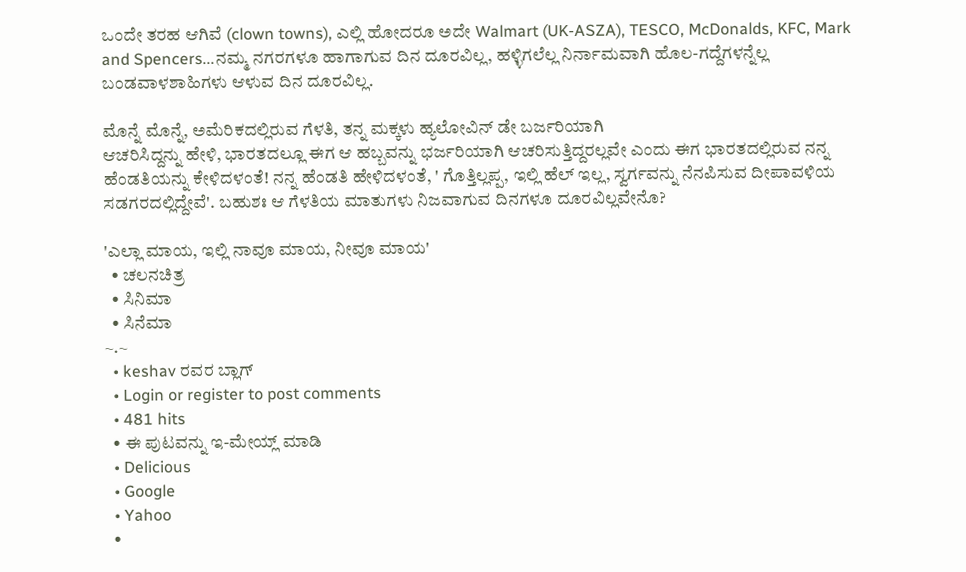ಒಂದೇ ತರಹ ಆಗಿವೆ (clown towns), ಎಲ್ಲಿ ಹೋದರೂ ಅದೇ Walmart (UK-ASZA), TESCO, McDonalds, KFC, Mark and Spencers...ನಮ್ಮ ನಗರಗಳೂ ಹಾಗಾಗುವ ದಿನ ದೂರವಿಲ್ಲ, ಹಳ್ಳಿಗಲೆಲ್ಲ ನಿರ್ನಾಮವಾಗಿ ಹೊಲ-ಗದ್ದೆಗಳನ್ನೆಲ್ಲ ಬಂಡವಾಳಶಾಹಿಗಳು ಆಳುವ ದಿನ ದೂರವಿಲ್ಲ.

ಮೊನ್ನೆ ಮೊನ್ನೆ, ಅಮೆರಿಕದಲ್ಲಿರುವ ಗೆಳತಿ, ತನ್ನ ಮಕ್ಕಳು ಹ್ಯಲೋವಿನ್ ಡೇ ಬರ್ಜರಿಯಾಗಿ
ಆಚರಿಸಿದ್ದನ್ನು ಹೇಳಿ, ಭಾರತದಲ್ಲೂ ಈಗ ಆ ಹಬ್ಬವನ್ನು ಭರ್ಜರಿಯಾಗಿ ಆಚರಿಸುತ್ತಿದ್ದರಲ್ಲವೇ ಎಂದು ಈಗ ಭಾರತದಲ್ಲಿರುವ ನನ್ನ ಹೆಂಡತಿಯನ್ನು ಕೇಳಿದಳಂತೆ! ನನ್ನ ಹೆಂಡತಿ ಹೇಳಿದಳಂತೆ, ' ಗೊತ್ತಿಲ್ಲಪ್ಪ, ಇಲ್ಲಿ ಹೆಲ್ ಇಲ್ಲ, ಸ್ವರ್ಗವನ್ನು ನೆನಪಿಸುವ ದೀಪಾವಳಿಯ ಸಡಗರದಲ್ಲಿದ್ದೇವೆ'. ಬಹುಶಃ ಆ ಗೆಳತಿಯ ಮಾತುಗಳು ನಿಜವಾಗುವ ದಿನಗಳೂ ದೂರವಿಲ್ಲವೇನೊ?

'ಎಲ್ಲಾ ಮಾಯ, ಇಲ್ಲಿ ನಾವೂ ಮಾಯ, ನೀವೂ ಮಾಯ'
  • ಚಲನಚಿತ್ರ
  • ಸಿನಿಮಾ
  • ಸಿನೆಮಾ
~.~
  • keshav ರವರ ಬ್ಲಾಗ್
  • Login or register to post comments
  • 481 hits
  • ಈ ಪುಟವನ್ನು ಇ-ಮೇಯ್ಲ್ ಮಾಡಿ
  • Delicious
  • Google
  • Yahoo
  •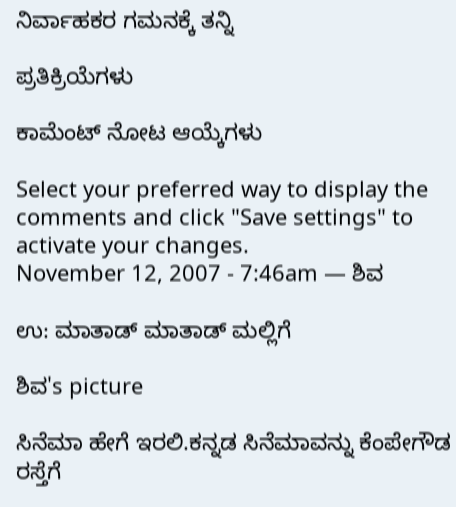ನಿರ್ವಾಹಕರ ಗಮನಕ್ಕೆ ತನ್ನಿ

ಪ್ರತಿಕ್ರಿಯೆಗಳು

ಕಾಮೆಂಟ್ ನೋಟ ಆಯ್ಕೆಗಳು

Select your preferred way to display the comments and click "Save settings" to activate your changes.
November 12, 2007 - 7:46am — ಶಿವ

ಉ: ಮಾತಾಡ್ ಮಾತಾಡ್ ಮಲ್ಲಿಗೆ

ಶಿವ's picture

ಸಿನೆಮಾ ಹೇಗೆ ಇರಲಿ.ಕನ್ನಡ ಸಿನೆಮಾವನ್ನು ಕೆಂಪೇಗೌಡ ರಸ್ತೆಗೆ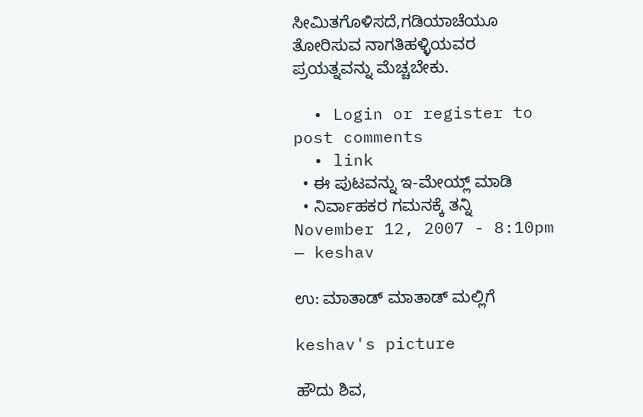ಸೀಮಿತಗೊಳಿಸದೆ,ಗಡಿಯಾಚೆಯೂ ತೋರಿಸುವ ನಾಗತಿಹಳ್ಳಿಯವರ ಪ್ರಯತ್ನವನ್ನು ಮೆಚ್ಚಬೇಕು.

  • Login or register to post comments
  • link
  • ಈ ಪುಟವನ್ನು ಇ-ಮೇಯ್ಲ್ ಮಾಡಿ
  • ನಿರ್ವಾಹಕರ ಗಮನಕ್ಕೆ ತನ್ನಿ
November 12, 2007 - 8:10pm — keshav

ಉ: ಮಾತಾಡ್ ಮಾತಾಡ್ ಮಲ್ಲಿಗೆ

keshav's picture

ಹೌದು ಶಿವ,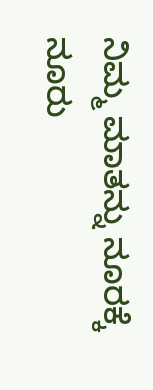ನಿಮ್ಮ ಮಾತನ್ನು ನೂರಕ್ಕೆ ನೂರು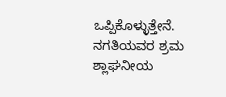ಒಪ್ಪಿಕೊಳ್ಳುತ್ತೇನೆ. ನಗತಿಯವರ ಶ್ರಮ ಶ್ಲಾಘನೀಯ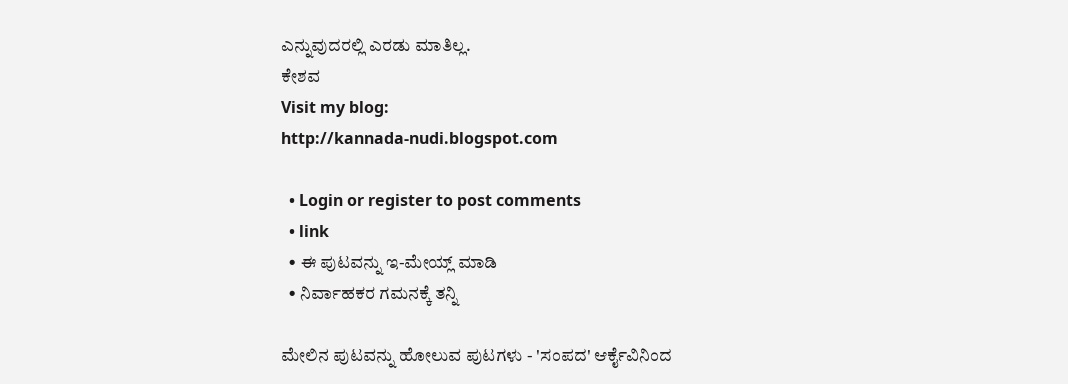ಎನ್ನುವುದರಲ್ಲಿ ಎರಡು ಮಾತಿಲ್ಲ.
ಕೇಶವ
Visit my blog:
http://kannada-nudi.blogspot.com

  • Login or register to post comments
  • link
  • ಈ ಪುಟವನ್ನು ಇ-ಮೇಯ್ಲ್ ಮಾಡಿ
  • ನಿರ್ವಾಹಕರ ಗಮನಕ್ಕೆ ತನ್ನಿ

ಮೇಲಿನ ಪುಟವನ್ನು ಹೋಲುವ ಪುಟಗಳು - 'ಸಂಪದ' ಆರ್ಕೈವಿನಿಂದ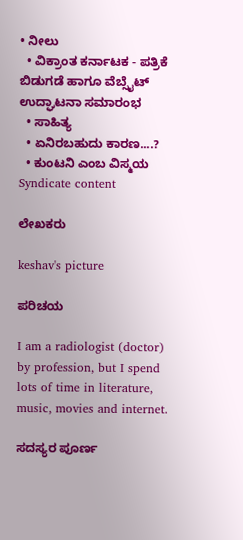• ನೀಲು
  • ವಿಕ್ರಾಂತ ಕರ್ನಾಟಕ - ಪತ್ರಿಕೆ ಬಿಡುಗಡೆ ಹಾಗೂ ವೆಬ್ಸೈಟ್ ಉದ್ಘಾಟನಾ ಸಮಾರಂಭ
  • ಸಾಹಿತ್ಯ
  • ಏನಿರಬಹುದು ಕಾರಣ....?
  • ಕುಂಟನಿ ಎಂಬ ವಿಸ್ಮಯ
Syndicate content

ಲೇಖಕರು

keshav's picture

ಪರಿಚಯ

I am a radiologist (doctor) by profession, but I spend lots of time in literature, music, movies and internet.

ಸದಸ್ಯರ ಪೂರ್ಣ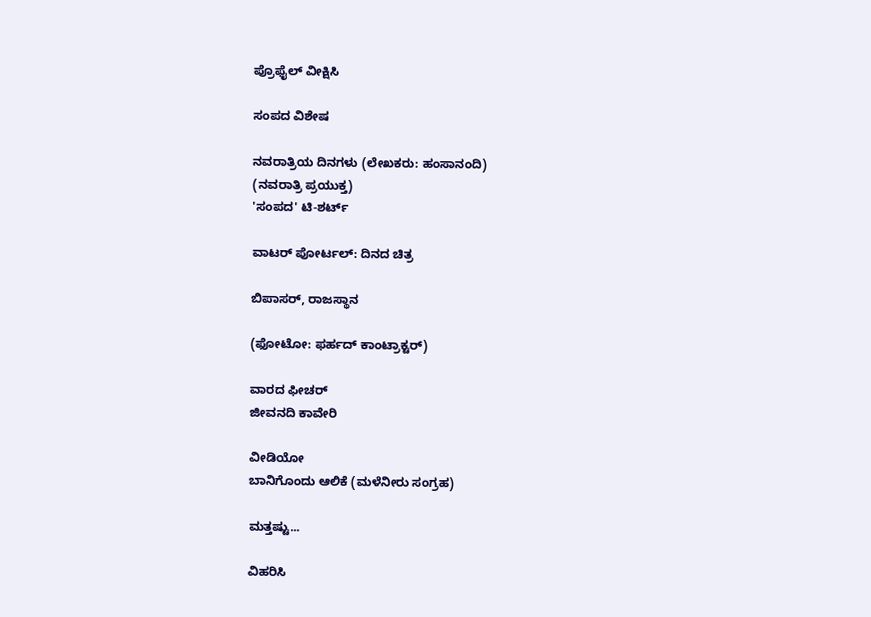ಪ್ರೊಫೈಲ್ ವೀಕ್ಷಿಸಿ

ಸಂಪದ ವಿಶೇಷ

ನವರಾತ್ರಿಯ ದಿನಗಳು (ಲೇಖಕರು: ಹಂಸಾನಂದಿ)
(ನವರಾತ್ರಿ ಪ್ರಯುಕ್ತ)
'ಸಂಪದ' ಟಿ-ಶರ್ಟ್

ವಾಟರ್ ಪೋರ್ಟಲ್: ದಿನದ ಚಿತ್ರ

ಬಿಪಾಸರ್, ರಾಜಸ್ಥಾನ

(ಫೋಟೋ: ಫರ್ಹದ್ ಕಾಂಟ್ರಾಕ್ಟರ್)

ವಾರದ ಫೀಚರ್
ಜೀವನದಿ ಕಾವೇರಿ

ವೀಡಿಯೋ
ಬಾನಿಗೊಂದು ಆಲಿಕೆ (ಮಳೆನೀರು ಸಂಗ್ರಹ)

ಮತ್ತಷ್ಟು...

ವಿಹರಿಸಿ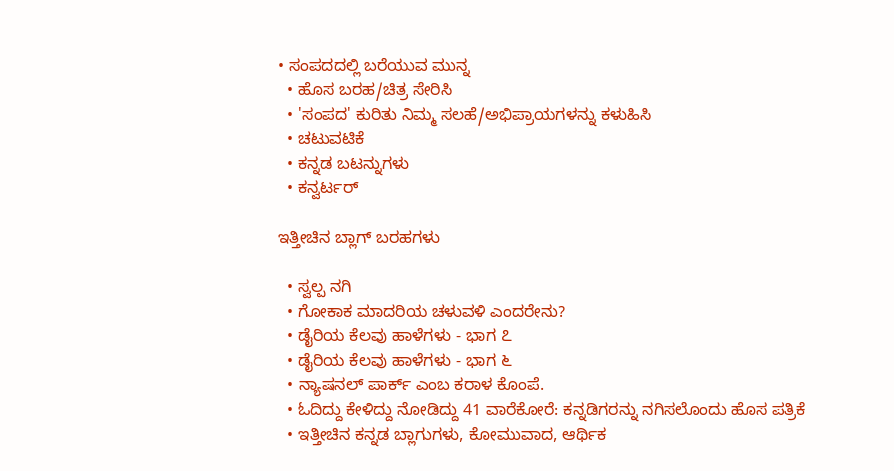• ಸಂಪದದಲ್ಲಿ ಬರೆಯುವ ಮುನ್ನ
  • ಹೊಸ ಬರಹ/ಚಿತ್ರ ಸೇರಿಸಿ
  • 'ಸಂಪದ' ಕುರಿತು ನಿಮ್ಮ ಸಲಹೆ/ಅಭಿಪ್ರಾಯಗಳನ್ನು ಕಳುಹಿಸಿ
  • ಚಟುವಟಿಕೆ
  • ಕನ್ನಡ ಬಟನ್ನುಗಳು
  • ಕನ್ವರ್ಟರ್

ಇತ್ತೀಚಿನ ಬ್ಲಾಗ್ ಬರಹಗಳು

  • ಸ್ವಲ್ಪ ನಗಿ
  • ಗೋಕಾಕ ಮಾದರಿಯ ಚಳುವಳಿ ಎಂದರೇನು?
  • ಡೈರಿಯ ಕೆಲವು ಹಾಳೆಗಳು - ಭಾಗ ೭
  • ಡೈರಿಯ ಕೆಲವು ಹಾಳೆಗಳು - ಭಾಗ ೬
  • ನ್ಯಾಷನಲ್ ಪಾರ್ಕ್ ಎಂಬ ಕರಾಳ ಕೊಂಪೆ.
  • ಓದಿದ್ದು ಕೇಳಿದ್ದು ನೋಡಿದ್ದು 41 ವಾರೆಕೋರೆ: ಕನ್ನಡಿಗರನ್ನು ನಗಿಸಲೊಂದು ಹೊಸ ಪತ್ರಿಕೆ
  • ಇತ್ತೀಚಿನ ಕನ್ನಡ ಬ್ಲಾಗುಗಳು, ಕೋಮುವಾದ, ಆರ್ಥಿಕ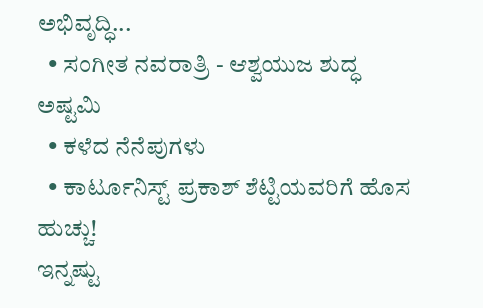ಅಭಿವೃದ್ಧಿ...
  • ಸಂಗೀತ ನವರಾತ್ರಿ - ಆಶ್ವಯುಜ ಶುದ್ಧ ಅಷ್ಟಮಿ
  • ಕಳೆದ ನೆನೆಪುಗಳು
  • ಕಾರ್ಟೂನಿಸ್ಟ್ ಪ್ರಕಾಶ್ ಶೆಟ್ಟಿಯವರಿಗೆ ಹೊಸ ಹುಚ್ಚು!
ಇನ್ನಷ್ಟು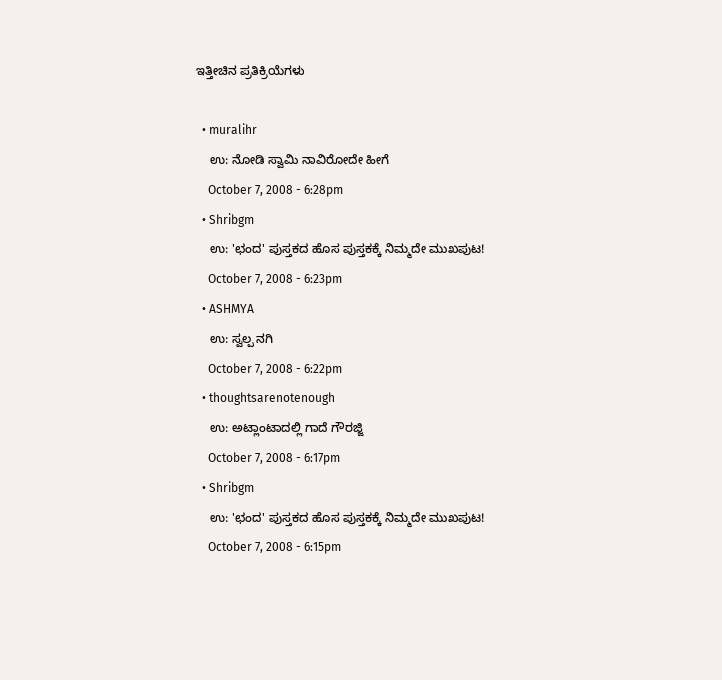ಇತ್ತೀಚಿನ ಪ್ರತಿಕ್ರಿಯೆಗಳು

  • muralihr
    ಉ: ನೋಡಿ ಸ್ವಾಮಿ ನಾವಿರೋದೇ ಹೀಗೆ
    October 7, 2008 - 6:28pm
  • Shribgm
    ಉ: 'ಛಂದ' ಪುಸ್ತಕದ ಹೊಸ ಪುಸ್ತಕಕ್ಕೆ ನಿಮ್ಮದೇ ಮುಖಪುಟ!
    October 7, 2008 - 6:23pm
  • ASHMYA
    ಉ: ಸ್ವಲ್ಪ ನಗಿ
    October 7, 2008 - 6:22pm
  • thoughtsarenotenough
    ಉ: ಅಟ್ಲಾಂಟಾದಲ್ಲಿ ಗಾದೆ ಗೌರಜ್ಜಿ
    October 7, 2008 - 6:17pm
  • Shribgm
    ಉ: 'ಛಂದ' ಪುಸ್ತಕದ ಹೊಸ ಪುಸ್ತಕಕ್ಕೆ ನಿಮ್ಮದೇ ಮುಖಪುಟ!
    October 7, 2008 - 6:15pm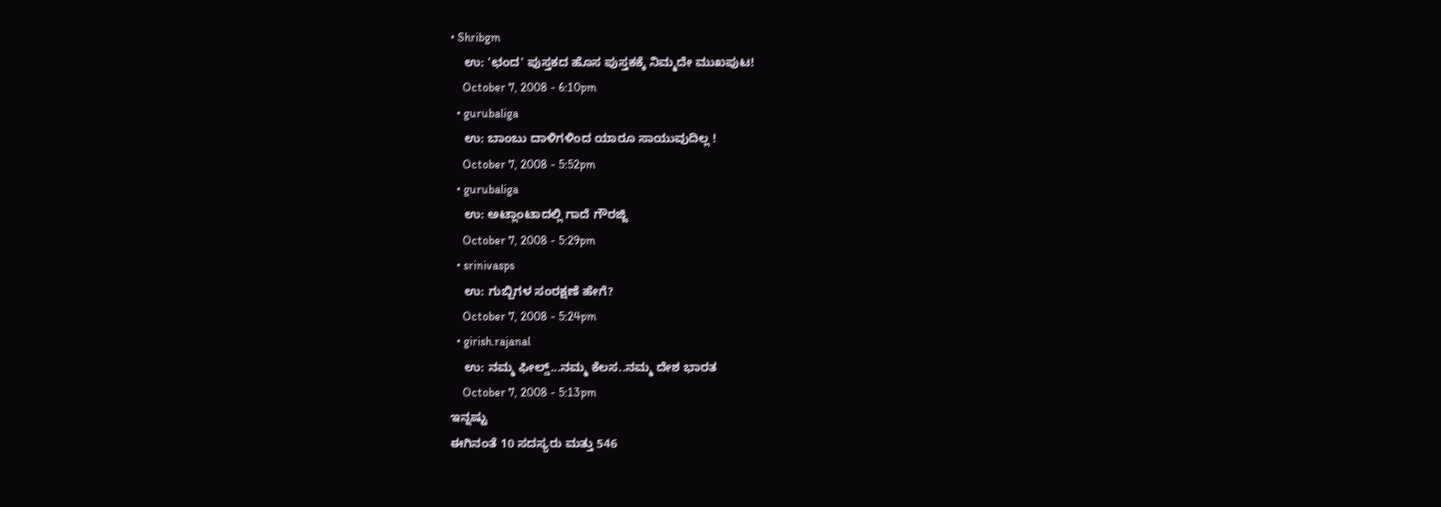• Shribgm
    ಉ: 'ಛಂದ' ಪುಸ್ತಕದ ಹೊಸ ಪುಸ್ತಕಕ್ಕೆ ನಿಮ್ಮದೇ ಮುಖಪುಟ!
    October 7, 2008 - 6:10pm
  • gurubaliga
    ಉ: ಬಾಂಬು ದಾಳಿಗಳಿಂದ ಯಾರೂ ಸಾಯುವುದಿಲ್ಲ !
    October 7, 2008 - 5:52pm
  • gurubaliga
    ಉ: ಅಟ್ಲಾಂಟಾದಲ್ಲಿ ಗಾದೆ ಗೌರಜ್ಜಿ
    October 7, 2008 - 5:29pm
  • srinivasps
    ಉ: ಗುಬ್ಬಿಗಳ ಸಂರಕ್ಷಣೆ ಹೇಗೆ?
    October 7, 2008 - 5:24pm
  • girish.rajanal
    ಉ: ನಮ್ಮ ಫೀಲ್ಡ್...ನಮ್ಮ ಕೆಲಸ..ನಮ್ಮ ದೇಶ ಭಾರತ
    October 7, 2008 - 5:13pm
ಇನ್ನಷ್ಟು
ಈಗಿನಂತೆ 10 ಸದಸ್ಯರು ಮತ್ತು 546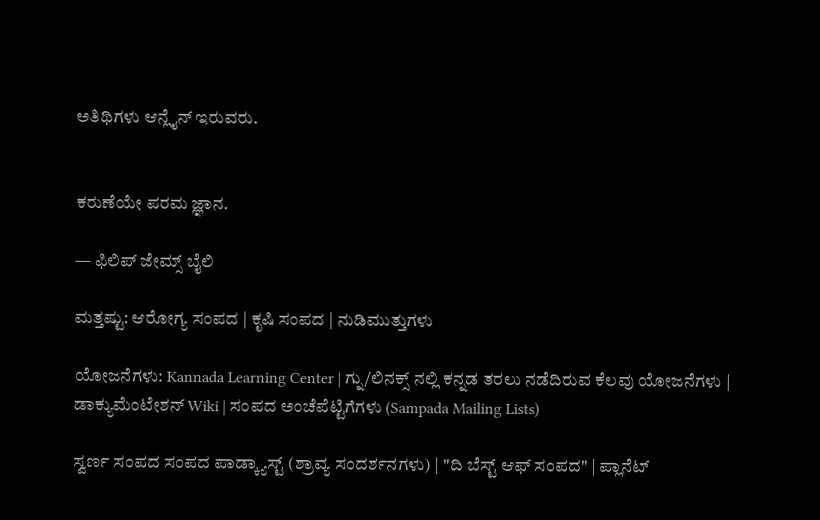ಅತಿಥಿಗಳು ಆನ್ಲೈನ್ ಇರುವರು.


ಕರುಣೆಯೇ ಪರಮ ಜ್ಞಾನ.

— ಫಿಲಿಪ್ ಜೇಮ್ಸ್ ಬೈಲಿ

ಮತ್ತಷ್ಟು: ಆರೋಗ್ಯ ಸಂಪದ | ಕೃಷಿ ಸಂಪದ | ನುಡಿಮುತ್ತುಗಳು

ಯೋಜನೆಗಳು: Kannada Learning Center | ಗ್ನು/ಲಿನಕ್ಸ್ ನಲ್ಲಿ ಕನ್ನಡ ತರಲು ನಡೆದಿರುವ ಕೆಲವು ಯೋಜನೆಗಳು | ಡಾಕ್ಯುಮೆಂಟೇಶನ್ Wiki | ಸಂಪದ ಅಂಚೆಪೆಟ್ಟಿಗೆಗಳು (Sampada Mailing Lists)

ಸ್ವರ್ಣ ಸಂಪದ ಸಂಪದ ಪಾಡ್ಕ್ಯಾಸ್ಟ್ (ಶ್ರಾವ್ಯ ಸಂದರ್ಶನಗಳು) | "ದಿ ಬೆಸ್ಟ್ ಆಫ್ ಸಂಪದ" | ಪ್ಲಾನೆಟ್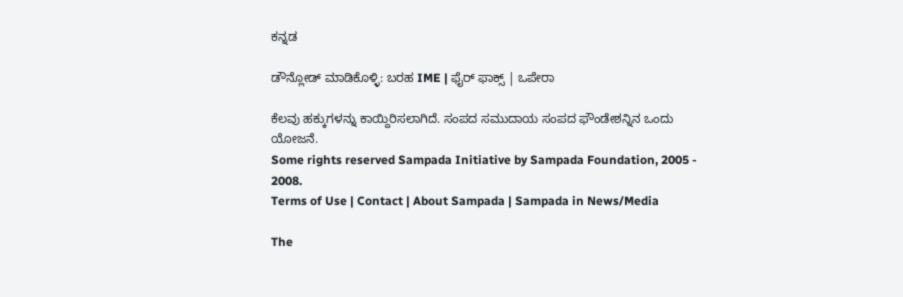ಕನ್ನಡ

ಡೌನ್ಲೋಡ್ ಮಾಡಿಕೊಳ್ಳಿ: ಬರಹ IME | ಫೈರ್ ಫಾಕ್ಸ್ | ಒಪೇರಾ

ಕೆಲವು ಹಕ್ಕುಗಳನ್ನು ಕಾಯ್ದಿರಿಸಲಾಗಿದೆ. ಸಂಪದ ಸಮುದಾಯ ಸಂಪದ ಫೌಂಡೇಶನ್ನಿನ ಒಂದು ಯೋಜನೆ.
Some rights reserved Sampada Initiative by Sampada Foundation, 2005 - 2008.
Terms of Use | Contact | About Sampada | Sampada in News/Media

The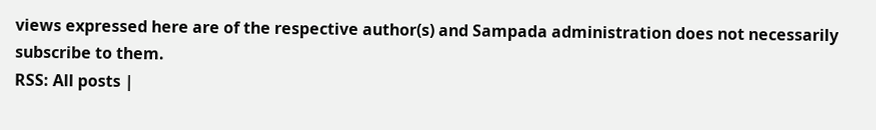views expressed here are of the respective author(s) and Sampada administration does not necessarily subscribe to them.
RSS: All posts |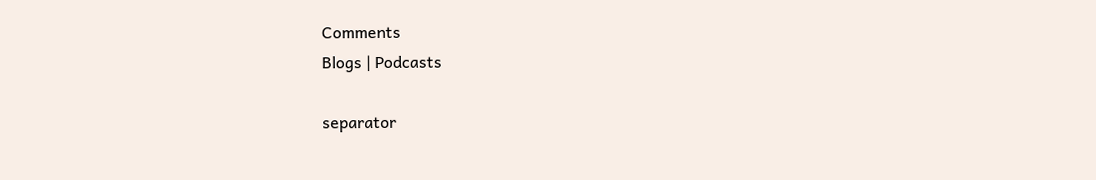Comments
Blogs | Podcasts

separator